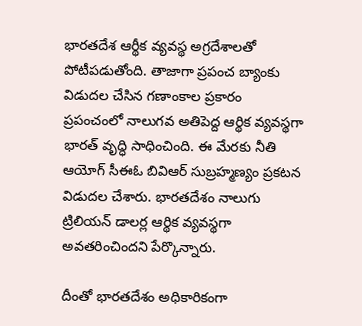భారతదేశ ఆర్థీక వ్యవస్థ అగ్రదేశాలతో పోటీపడుతోంది. తాజాగా ప్రపంచ బ్యాంకు విడుదల చేసిన గణాంకాల ప్రకారం ప్రపంచంలో నాలుగవ అతిపెద్ద ఆర్థిక వ్యవస్థగా భారత్ వృద్ధి సాధించింది. ఈ మేరకు నీతి ఆయోగ్ సీఈఓ బివిఆర్ సుబ్రహ్మణ్యం ప్రకటన విడుదల చేశారు. భారతదేశం నాలుగు ట్రిలియన్ డాలర్ల ఆర్థిక వ్యవస్థగా అవతరించిందని పేర్కొన్నారు.

దీంతో భారతదేశం అధికారికంగా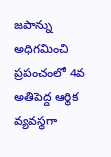జపాన్ను అధిగమించి ప్రపంచంలో 4వ అతిపెద్ద ఆర్థిక వ్యవస్థగా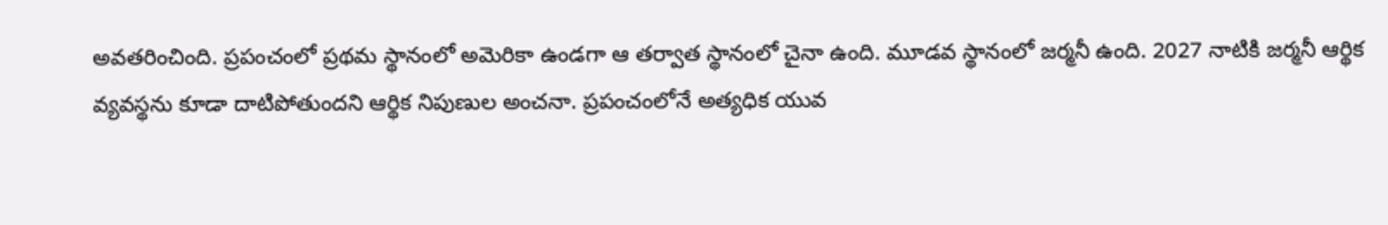అవతరించింది. ప్రపంచంలో ప్రథమ స్థానంలో అమెరికా ఉండగా ఆ తర్వాత స్థానంలో చైనా ఉంది. మూడవ స్థానంలో జర్మనీ ఉంది. 2027 నాటికి జర్మనీ ఆర్థిక వ్యవస్థను కూడా దాటిపోతుందని ఆర్థిక నిపుణుల అంచనా. ప్రపంచంలోనే అత్యధిక యువ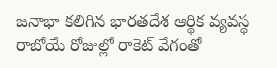జనాభా కలిగిన భారతదేశ ఆర్థిక వ్యవస్థ రాబోయే రోజుల్లో రాకెట్ వేగంతో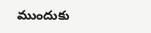ముందుకు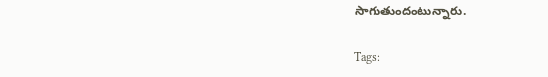సాగుతుందంటున్నారు.

Tags: